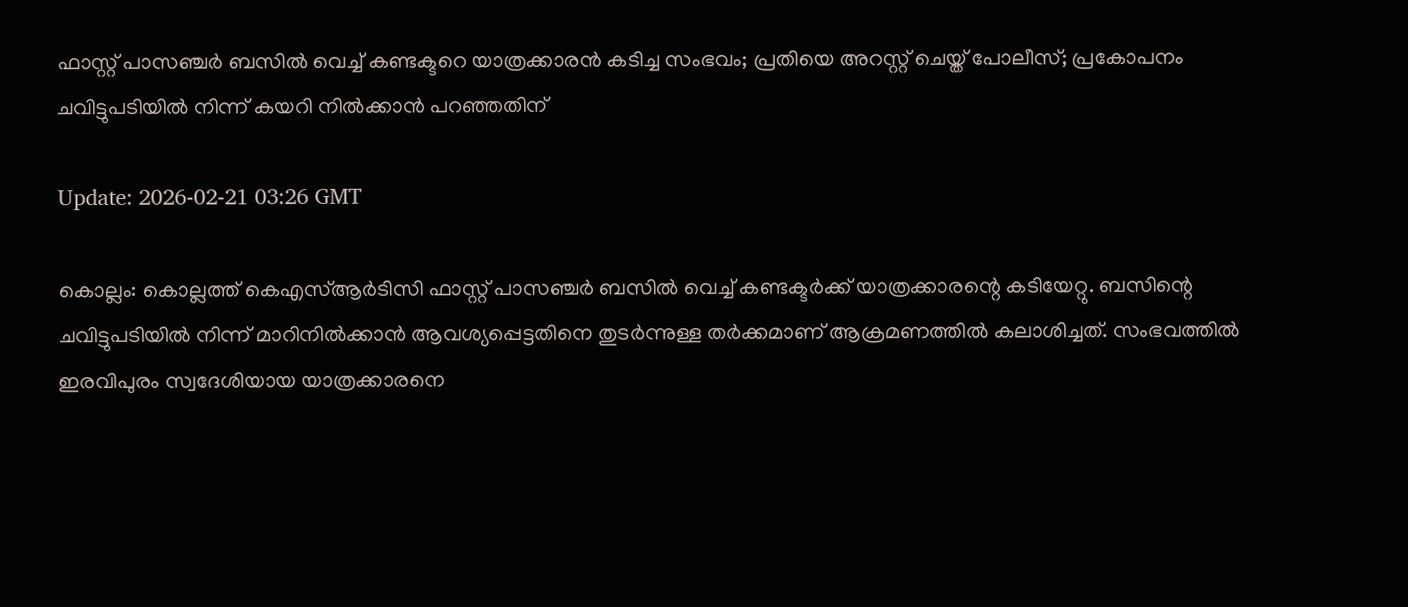ഫാസ്റ്റ് പാസഞ്ചർ ബസിൽ വെച്ച് കണ്ടക്ടറെ യാത്രക്കാരന്‍ കടിച്ച സംഭവം; പ്രതിയെ അറസ്റ്റ് ചെയ്ത് പോലീസ്; പ്രകോപനം ചവിട്ടുപടിയിൽ നിന്ന് കയറി നിൽക്കാൻ പറഞ്ഞതിന്

Update: 2026-02-21 03:26 GMT

കൊല്ലം: കൊല്ലത്ത് കെഎസ്ആർടിസി ഫാസ്റ്റ് പാസഞ്ചർ ബസിൽ വെച്ച് കണ്ടക്ടർക്ക് യാത്രക്കാരന്റെ കടിയേറ്റു. ബസിന്റെ ചവിട്ടുപടിയിൽ നിന്ന് മാറിനിൽക്കാൻ ആവശ്യപ്പെട്ടതിനെ തുടർന്നുള്ള തർക്കമാണ് ആക്രമണത്തിൽ കലാശിച്ചത്. സംഭവത്തിൽ ഇരവിപുരം സ്വദേശിയായ യാത്രക്കാരനെ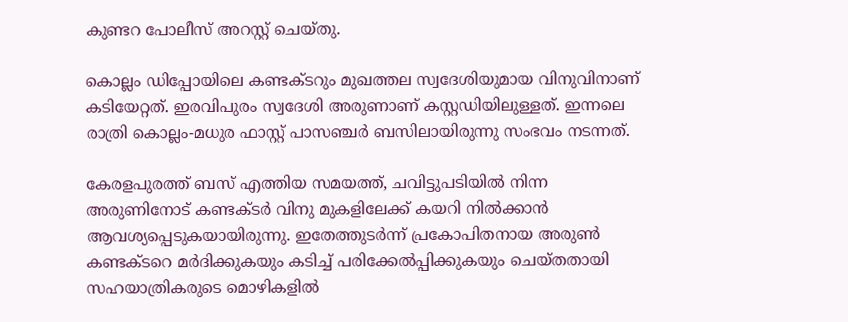കുണ്ടറ പോലീസ് അറസ്റ്റ് ചെയ്തു.

കൊല്ലം ഡിപ്പോയിലെ കണ്ടക്ടറും മുഖത്തല സ്വദേശിയുമായ വിനുവിനാണ് കടിയേറ്റത്. ഇരവിപുരം സ്വദേശി അരുണാണ് കസ്റ്റഡിയിലുള്ളത്. ഇന്നലെ രാത്രി കൊല്ലം-മധുര ഫാസ്റ്റ് പാസഞ്ചർ ബസിലായിരുന്നു സംഭവം നടന്നത്.

കേരളപുരത്ത് ബസ് എത്തിയ സമയത്ത്, ചവിട്ടുപടിയിൽ നിന്ന അരുണിനോട് കണ്ടക്ടർ വിനു മുകളിലേക്ക് കയറി നിൽക്കാൻ ആവശ്യപ്പെടുകയായിരുന്നു. ഇതേത്തുടർന്ന് പ്രകോപിതനായ അരുൺ കണ്ടക്ടറെ മർദിക്കുകയും കടിച്ച് പരിക്കേൽപ്പിക്കുകയും ചെയ്തതായി സഹയാത്രികരുടെ മൊഴികളിൽ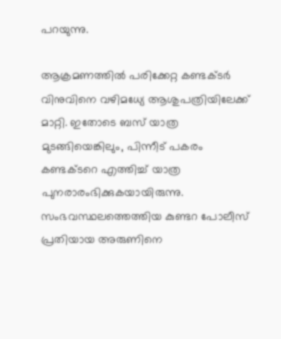പറയുന്നു.

ആക്രമണത്തിൽ പരിക്കേറ്റ കണ്ടക്ടർ വിനുവിനെ വഴിമധ്യേ ആശുപത്രിയിലേക്ക് മാറ്റി. ഇതോടെ ബസ് യാത്ര മുടങ്ങിയെങ്കിലും, പിന്നീട് പകരം കണ്ടക്ടറെ എത്തിച്ച് യാത്ര പുനരാരംഭിക്കുകയായിരുന്നു. സംഭവസ്ഥലത്തെത്തിയ കുണ്ടറ പോലീസ് പ്രതിയായ അരുണിനെ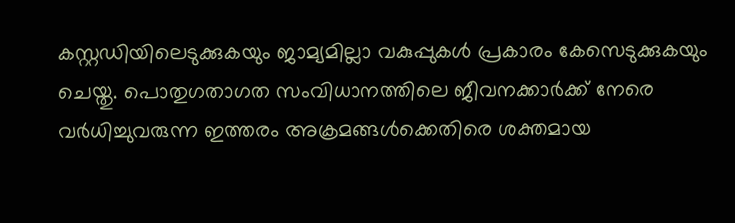കസ്റ്റഡിയിലെടുക്കുകയും ജാമ്യമില്ലാ വകുപ്പുകൾ പ്രകാരം കേസെടുക്കുകയും ചെയ്തു. പൊതുഗതാഗത സംവിധാനത്തിലെ ജീവനക്കാർക്ക് നേരെ വർധിച്ചുവരുന്ന ഇത്തരം അക്രമങ്ങൾക്കെതിരെ ശക്തമായ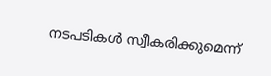നടപടികൾ സ്വീകരിക്കുമെന്ന്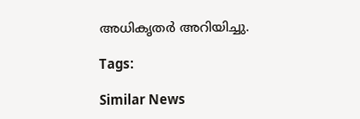അധികൃതർ അറിയിച്ചു.

Tags:

Similar News